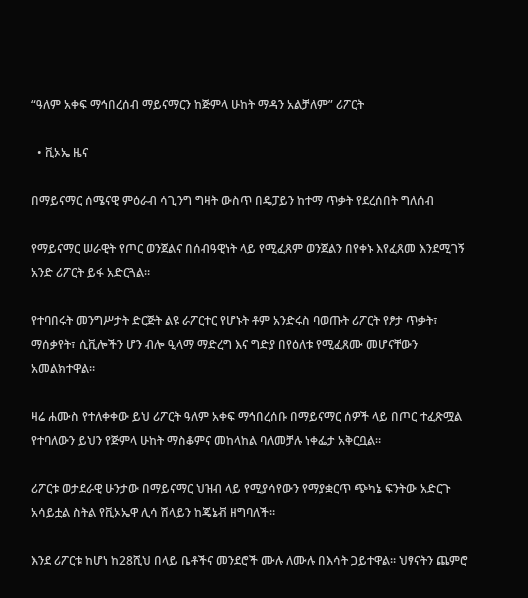“ዓለም አቀፍ ማኅበረሰብ ማይናማርን ከጅምላ ሁከት ማዳን አልቻለም” ሪፖርት

  • ቪኦኤ ዜና

በማይናማር ሰሜናዊ ምዕራብ ሳጊንግ ግዛት ውስጥ በዴፓይን ከተማ ጥቃት የደረሰበት ግለሰብ

የማይናማር ሠራዊት የጦር ወንጀልና በሰብዓዊነት ላይ የሚፈጸም ወንጀልን በየቀኑ እየፈጸመ እንደሚገኝ አንድ ሪፖርት ይፋ አድርጓል።

የተባበሩት መንግሥታት ድርጅት ልዩ ራፖርተር የሆኑት ቶም አንድሩስ ባወጡት ሪፖርት የፆታ ጥቃት፣ ማሰቃየት፣ ሲቪሎችን ሆን ብሎ ዒላማ ማድረግ እና ግድያ በየዕለቱ የሚፈጸሙ መሆናቸውን አመልክተዋል።

ዛሬ ሐሙስ የተለቀቀው ይህ ሪፖርት ዓለም አቀፍ ማኅበረሰቡ በማይናማር ሰዎች ላይ በጦር ተፈጽሟል የተባለውን ይህን የጅምላ ሁከት ማስቆምና መከላከል ባለመቻሉ ነቀፌታ አቅርቧል።

ሪፖርቱ ወታደራዊ ሁንታው በማይናማር ህዝብ ላይ የሚያሳየውን የማያቋርጥ ጭካኔ ፍንትው አድርጉ አሳይቷል ስትል የቪኦኤዋ ሊሳ ሽላይን ከጄኔቭ ዘግባለች።

እንደ ሪፖርቱ ከሆነ ከ28ሺህ በላይ ቤቶችና መንደሮች ሙሉ ለሙሉ በእሳት ጋይተዋል። ህፃናትን ጨምሮ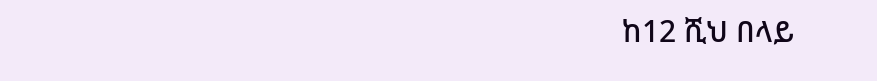ከ12 ሺህ በላይ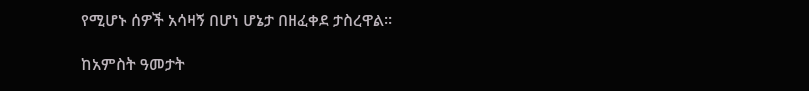የሚሆኑ ሰዎች አሳዛኝ በሆነ ሆኔታ በዘፈቀደ ታስረዋል።

ከአምስት ዓመታት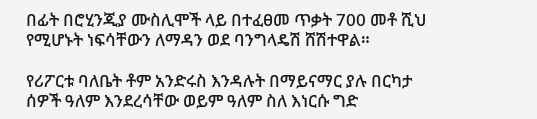በፊት በሮሂንጂያ ሙስሊሞች ላይ በተፈፀመ ጥቃት 700 መቶ ሺህ የሚሆኑት ነፍሳቸውን ለማዳን ወደ ባንግላዴሽ ሸሽተዋል።

የሪፖርቱ ባለቤት ቶም አንድሩስ እንዳሉት በማይናማር ያሉ በርካታ ሰዎች ዓለም እንደረሳቸው ወይም ዓለም ስለ እነርሱ ግድ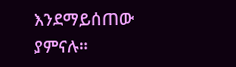እንደማይሰጠው ያምናሉ።